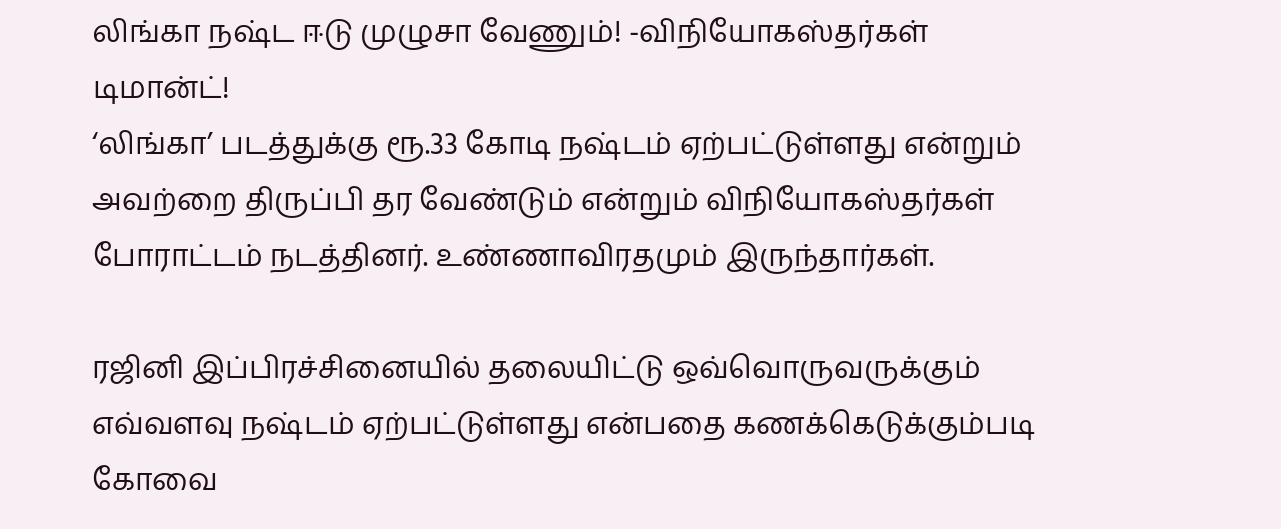லிங்கா நஷ்ட ஈடு முழுசா வேணும்! -விநியோகஸ்தர்கள் டிமான்ட்!
‘லிங்கா’ படத்துக்கு ரூ.33 கோடி நஷ்டம் ஏற்பட்டுள்ளது என்றும் அவற்றை திருப்பி தர வேண்டும் என்றும் விநியோகஸ்தர்கள் போராட்டம் நடத்தினர். உண்ணாவிரதமும் இருந்தார்கள்.

ரஜினி இப்பிரச்சினையில் தலையிட்டு ஒவ்வொருவருக்கும் எவ்வளவு நஷ்டம் ஏற்பட்டுள்ளது என்பதை கணக்கெடுக்கும்படி கோவை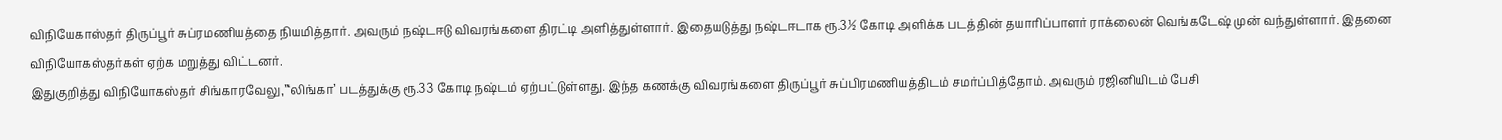விநியேகாஸ்தர் திருப்பூர் சுப்ரமணியத்தை நியமித்தார். அவரும் நஷ்டஈடு விவரங்களை திரட்டி அளித்துள்ளார். இதையடுத்து நஷ்டஈடாக ரூ.3½ கோடி அளிக்க படத்தின் தயாரிப்பாளர் ராக்லைன் வெங்கடேஷ் முன் வந்துள்ளார். இதனை விநியோகஸ்தர்கள் ஏற்க மறுத்து விட்டனர்.
இதுகுறித்து விநியோகஸ்தர் சிங்காரவேலு,”‘லிங்கா’ படத்துக்கு ரூ.33 கோடி நஷ்டம் ஏற்பட்டுள்ளது. இந்த கணக்கு விவரங்களை திருப்பூர் சுப்பிரமணியத்திடம் சமர்ப்பித்தோம். அவரும் ரஜினியிடம் பேசி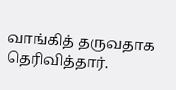வாங்கித் தருவதாக தெரிவித்தார்.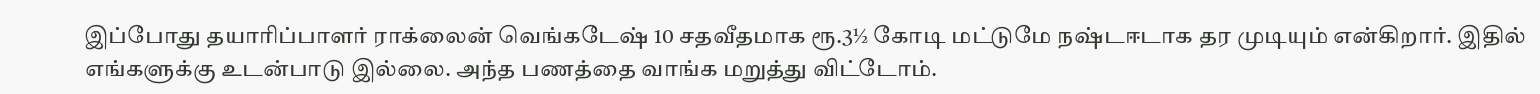இப்போது தயாரிப்பாளர் ராக்லைன் வெங்கடேஷ் 10 சதவீதமாக ரூ.3½ கோடி மட்டுமே நஷ்டஈடாக தர முடியும் என்கிறார். இதில் எங்களுக்கு உடன்பாடு இல்லை. அந்த பணத்தை வாங்க மறுத்து விட்டோம்.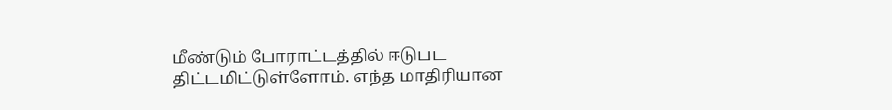மீண்டும் போராட்டத்தில் ஈடுபட திட்டமிட்டுள்ளோம். எந்த மாதிரியான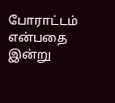போராட்டம் என்பதை இன்று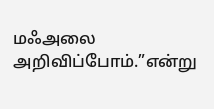மஃஅலை அறிவிப்போம்.”என்று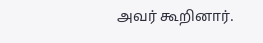அவர் கூறினார்.